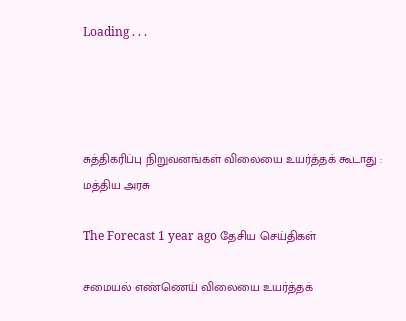Loading . . .




சுத்திகரிப்பு நிறுவனங்கள் விலையை உயர்த்தக் கூடாது : மத்திய அரசு

The Forecast 1 year ago தேசிய செய்திகள்

சமையல் எண்ணெய் விலையை உயர்த்தக்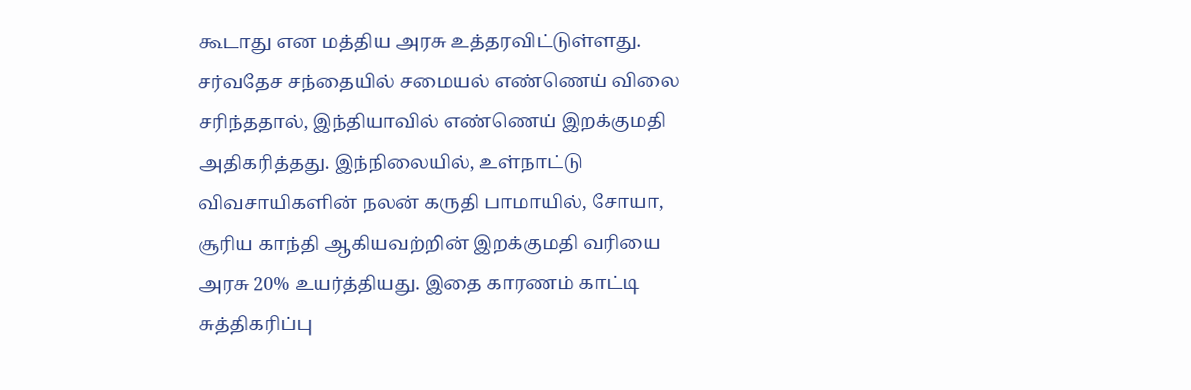கூடாது என மத்திய அரசு உத்தரவிட்டுள்ளது. சர்வதேச சந்தையில் சமையல் எண்ணெய் விலை சரிந்ததால், இந்தியாவில் எண்ணெய் இறக்குமதி அதிகரித்தது. இந்நிலையில், உள்நாட்டு விவசாயிகளின் நலன் கருதி பாமாயில், சோயா, சூரிய காந்தி ஆகியவற்றின் இறக்குமதி வரியை அரசு 20% உயர்த்தியது. இதை காரணம் காட்டி சுத்திகரிப்பு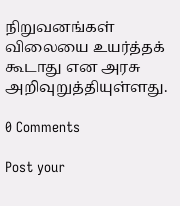நிறுவனங்கள் விலையை உயர்த்தக் கூடாது என அரசு அறிவுறுத்தியுள்ளது.

0 Comments

Post your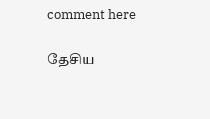comment here

தேசிய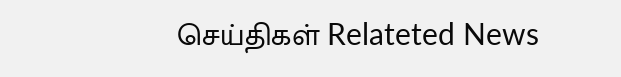செய்திகள் Relateted News